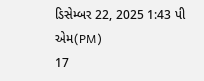ડિસેમ્બર 22, 2025 1:43 પી એમ(PM)
17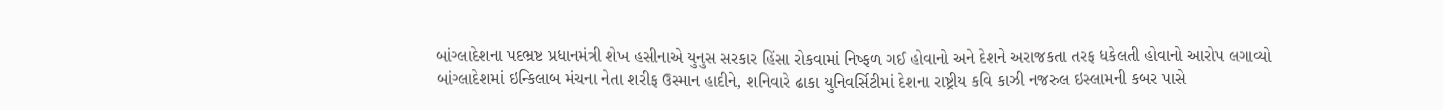બાંગ્લાદેશના પદભ્રષ્ટ પ્રધાનમંત્રી શેખ હસીનાએ યુનુસ સરકાર હિંસા રોકવામાં નિષ્ફળ ગઈ હોવાનો અને દેશને અરાજકતા તરફ ધકેલતી હોવાનો આરોપ લગાવ્યો
બાંગ્લાદેશમાં ઇન્કિલાબ મંચના નેતા શરીફ ઉસ્માન હાદીને, શનિવારે ઢાકા યુનિવર્સિટીમાં દેશના રાષ્ટ્રીય કવિ કાઝી નજરુલ ઇસ્લામની કબર પાસે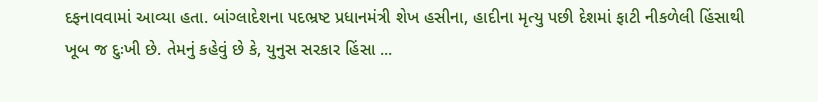દફનાવવામાં આવ્યા હતા. બાંગ્લાદેશના પદભ્રષ્ટ પ્રધાનમંત્રી શેખ હસીના, હાદીના મૃત્યુ પછી દેશમાં ફાટી નીકળેલી હિંસાથી ખૂબ જ દુઃખી છે. તેમનું કહેવું છે કે, યુનુસ સરકાર હિંસા ...